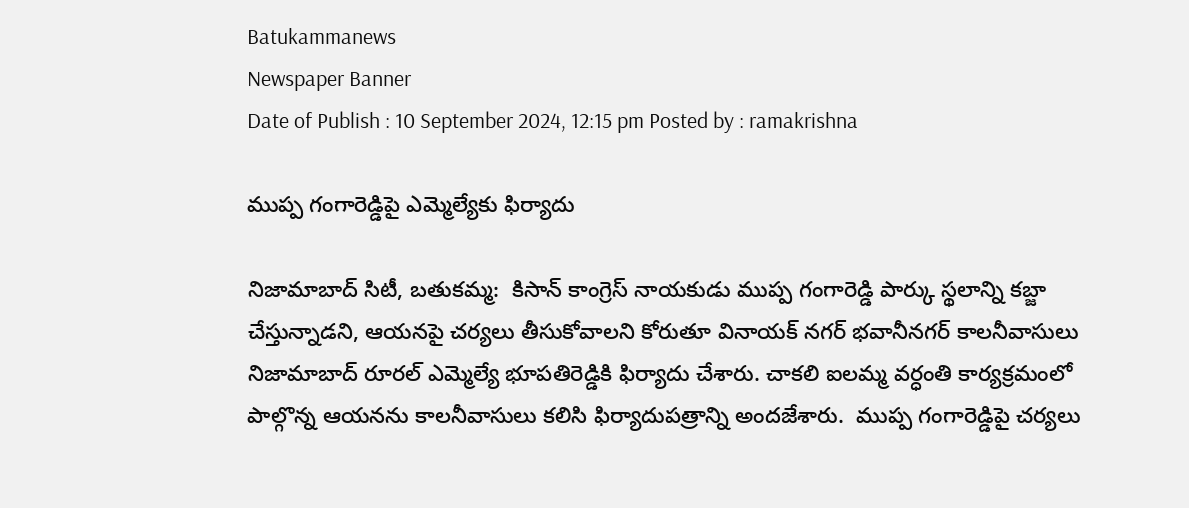Batukammanews
Newspaper Banner
Date of Publish : 10 September 2024, 12:15 pm Posted by : ramakrishna

ముప్ప గంగారెడ్డిపై ఎమ్మెల్యేకు ఫిర్యాదు

నిజామాబాద్ సిటీ, బతుకమ్మ:  కిసాన్ కాంగ్రెస్ నాయకుడు ముప్ప గంగారెడ్డి పార్కు స్థలాన్ని కబ్జా చేస్తున్నాడని, ఆయనపై చర్యలు తీసుకోవాలని కోరుతూ వినాయక్ నగర్ భవానీనగర్ కాలనీవాసులు నిజామాబాద్ రూరల్ ఎమ్మెల్యే భూపతిరెడ్డికి ఫిర్యాదు చేశారు. చాకలి ఐలమ్మ వర్ధంతి కార్యక్రమంలో పాల్గొన్న ఆయనను కాలనీవాసులు కలిసి ఫిర్యాదుపత్రాన్ని అందజేశారు.  ముప్ప గంగారెడ్డిపై చర్యలు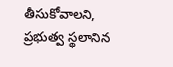తీసుకోవాలని, ప్రభుత్వ స్థలానిన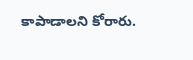కాపాడాలని కోరారు.